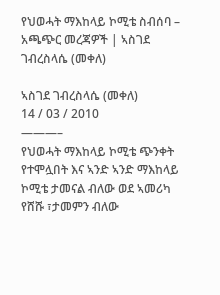የህወሓት ማእከላይ ኮሚቴ ስብሰባ – አጫጭር መረጃዎች | ኣስገደ ገብረስላሴ (መቀለ)

ኣስገደ ገብረስላሴ (መቀለ)
14 / 03 / 2010
———–
የህወሓት ማእከላይ ኮሚቴ ጭንቀት የተሞሏበት እና ኣንድ ኣንድ ማእከላይ ኮሚቴ ታመናል ብለው ወደ ኣመሪካ የሸሹ ፣ታመምን ብለው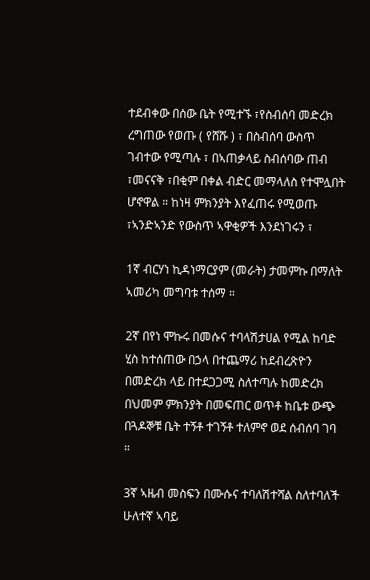ተደብቀው በሰው ቤት የሚተኙ ፣የስብሰባ መድረክ ረግጠው የወጡ ( የሸሹ ) ፣ በስብሰባ ውስጥ ገብተው የሚጣሉ ፣ በኣጠቃላይ ስብሰባው ጠብ ፣መናናቅ ፣በቂም በቀል ብድር መማላለስ የተሞሏበት ሆኖዋል ። ከነዛ ምክንያት እየፈጠሩ የሚወጡ ፣ኣንድኣንድ የውስጥ ኣዋቂዎች እንደነገሩን ፣

1ኛ ብርሃነ ኪዳነማርያም (መራት) ታመምኩ በማለት ኣመሪካ መግባቱ ተሰማ ።

2ኛ በየነ ሞኩሩ በመሱና ተባላሽታሀል የሚል ከባድ ሂስ ከተሰጠው በኃላ በተጨማሪ ከደብረጽዮን በመድረክ ላይ በተደጋጋሚ ስለተጣሉ ከመድረክ በህመም ምክንያት በመፍጠር ወጥቶ ከቤቱ ውጭ በጓዶኞቹ ቤት ተኝቶ ተገኝቶ ተለምኖ ወደ ሰብሰባ ገባ ።

3ኛ ኣዜብ መስፍን በሙሱና ተባለሽተሻል ስለተባለች ሁለተኛ ኣባይ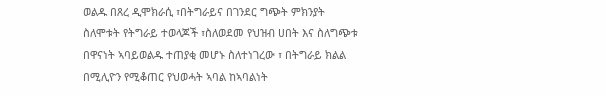ወልዱ በጸረ ዲሞክራሲ ፣በትግራይና በገንደር ግጭት ምክንያት ስለሞቱት የትግራይ ተወላጆች ፣ስለወደመ የህዝብ ሀበት እና ስለግጭቱ በዋናነት ኣባይወልዱ ተጠያቂ መሆኑ ስለተነገረው ፣ በትግራይ ክልል በሚሊዮን የሚቆጠር የህወሓት ኣባል ከኣባልነት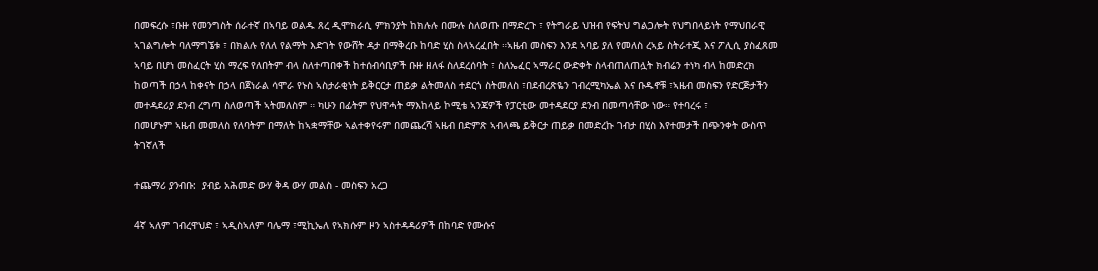በመፍረሱ ፣ቡዙ የመንግስት ሰራተኛ በኣባይ ወልዱ ጸረ ዲሞክራሲ ምክንያት ከክሉሉ በሙሉ ስለወጡ በማድረጉ ፣ የትግራይ ህዝብ የፍትህ ግልጋሎት የህግበላይነት የማህበራዊ ኣገልግሎት ባለማግኜቱ ፣ በክልሉ የለለ የልማት እድገት የውሸት ዳታ በማቅረቡ ከባድ ሂስ ስላኣረፈበት ።ኣዜብ መስፍን እንደ ኣባይ ያለ የመለስ ረኣይ ስትራተጂ እና ፖሊሲ ያስፈጸመ ኣባይ በሆነ መስፈርት ሂስ ማረፍ የለበትም ብላ ስለተጣበቀች ከተሰብሳቢዎች ቡዙ ዘለፋ ስለደረሰባት ፣ ስለኤፈር ኣማራር ውድቀት ስላብጠለጠሏት ክብሬን ተነካ ብላ ከመድረክ ከወጣች በኃላ ከቀናት በኃላ በጀነራል ሳሞራ የኑስ ኣስታራቂነት ይቅርርታ ጠይቃ ልትመለስ ተደርጎ ስትመለስ ፣በደብረጽዬን ገብረሚካኤል እና ቡዱኖቹ ፣ኣዜብ መስፍን የድርጅታችን መተዳደሪያ ደንብ ረግጣ ስለወጣች ኣትመለስም ። ካሁን በፊትም የህዋሓት ማእከላይ ኮሚቴ ኣንጃዎች የፓርቲው መተዳደርያ ደንብ በመጣሳቸው ነው። የተባረሩ ፣
በመሆኑም ኣዜብ መመለስ የለባትም በማለት ከኣቋማቸው ኣልተቀየሩም በመጨረሻ ኣዜብ በድምጽ ኣብላጫ ይቅርታ ጠይቃ በመድረኩ ገብታ በሂስ እየተመታች በጭንቀት ውስጥ ትገኛለች

ተጨማሪ ያንብቡ:  ያብይ አሕመድ ውሃ ቅዳ ውሃ መልስ - መስፍን አረጋ

4ኛ ኣለም ገብረዋህድ ፣ ኣዲስኣለም ባሌማ ፣ሚኪኤለ የኣክሱም ዞን ኣስተዳዳሪዎች በከባድ የሙሱና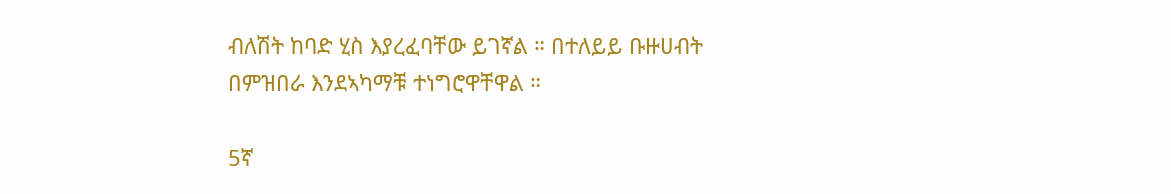ብለሽት ከባድ ሂስ እያረፈባቸው ይገኛል ። በተለይይ ቡዙሀብት በምዝበራ እንደኣካማቹ ተነግሮዋቸዋል ።

5ኛ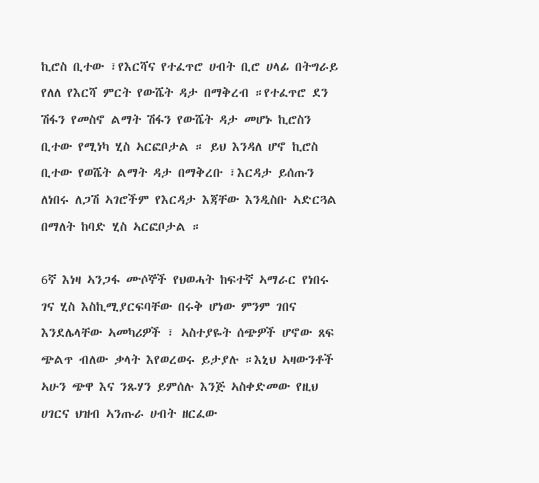ኪሮስ ቢተው ፣የእርሻና የተፈጥሮ ሀብት ቢሮ ሀላፊ በትግራይ የለለ የእርሻ ምርት የውሼት ዳታ በማቅረብ ።የተፈጥሮ ደን ሽፋን የመስኖ ልማት ሽፋን የውሼት ዳታ መሆኑ ኪሮስን ቢተው የሚነካ ሂስ ኣርፎቦታል ። ይህ እንዳለ ሆኖ ኪሮስ ቢተው የወሼት ልማት ዳታ በማቅረቡ ፣እርዳታ ይሰጡን ለነበሩ ለጋሽ ኣገሮችም የእርዳታ እጃቸው እንዲስቡ ኣድርጓል በማለት ከባድ ሂስ ኣርፎቦታል ።

6ኛ እነዛ ኣንጋፋ ሙሶኞች የህወሓት ከፍተኛ ኣማራር የነበሩ ገና ሂስ እስኪሚያርፍባቸው በሩቅ ሆነው ምንም ገበና እንደሌላቸው ኣመካሪዎች ፣ ኣስተያዬት ሰጭዎች ሆኖው ጸፍ ጭልጥ ብለው ቃላት እየወረወሩ ይታያሉ ።እኒህ ኣዛውንቶች ኣሁን ጭዋ እና ንጹሃን ይምሰሉ እንጅ ኣስቀድመው የዚህ ሀገርና ህዝብ ኣንጡራ ሀብት ዘርፈው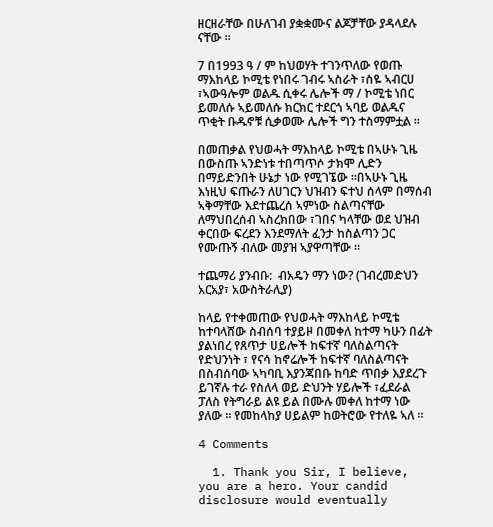ዘርዘራቸው በሁለገብ ያቋቋሙና ልጆቻቸው ያዳላደሉ ናቸው ።

7 በ1993 ዓ / ም ከህወሃት ተገንጥለው የወጡ ማእከላይ ኮሚቴ የነበሩ ገብሩ ኣስራት ፣ስዬ ኣብርሀ ፣ኣውዓሎም ወልዱ ሲቀሩ ሌሎች ማ / ኮሚቴ ነበር ይመለሱ ኣይመለሱ ክርክር ተደርጎ ኣባይ ወልዱና ጥቂት ቡዱኖቹ ሲቃወሙ ሌሎች ግን ተስማምቷል ።

በመጠቃል የህወሓት ማእከላይ ኮሚቴ በኣሁኑ ጊዜ በውስጡ ኣንድነቱ ተበጣጥሶ ታክሞ ሊድን በማይድንበት ሁኔታ ነው የሚገኜው ።በኣሁኑ ጊዜ እነዚህ ፍጡራን ለሀገርን ህዝብን ፍተህ ሰላም በማሰብ ኣቅማቸው እደተጨረሰ ኣምነው ስልጣናቸው ለማህበረሰብ ኣስረክበው ፣ገበና ካላቸው ወደ ህዝብ ቀርበው ፍረደን እንደማለት ፈንታ ከስልጣን ጋር የሙጡኝ ብለው መያዝ ኣያዋጣቸው ።

ተጨማሪ ያንብቡ:  ብአዴን ማን ነው? (ገብረመድህን አርአያ፣ አውስትራሊያ)

ከላይ የተቀመጠው የህወሓት ማእከላይ ኮሚቴ ከተባላሸው ስብሰባ ተያይዞ በመቀለ ከተማ ካሁን በፊት ያልነበረ የጸጥታ ሀይሎች ከፍተኛ ባለስልጣናት የድህንነት ፣ የናሳ ከኖሬሎች ከፍተኛ ባለስልጣናት በስብሰባው ኣካባቢ እያንጃበቡ ከባድ ጥበቃ እያደረጉ ይገኛሉ ተራ የስለላ ወይ ድህንት ሃይሎች ፣ፈደራል ፓለስ የትግራይ ልዩ ይል በሙሉ መቀለ ከተማ ነው ያለው ። የመከላከያ ሀይልም ከወትሮው የተለዬ ኣለ ።

4 Comments

  1. Thank you Sir, I believe, you are a hero. Your candid disclosure would eventually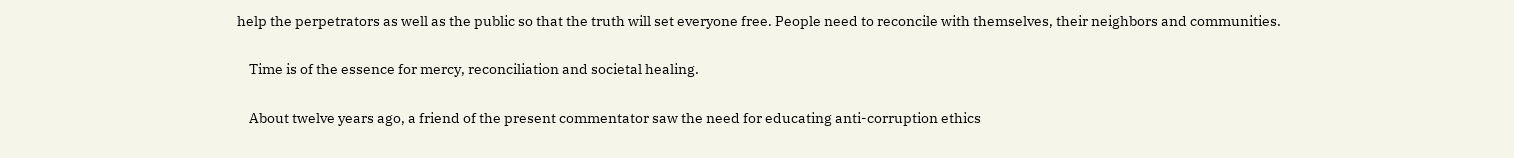help the perpetrators as well as the public so that the truth will set everyone free. People need to reconcile with themselves, their neighbors and communities.

    Time is of the essence for mercy, reconciliation and societal healing.

    About twelve years ago, a friend of the present commentator saw the need for educating anti-corruption ethics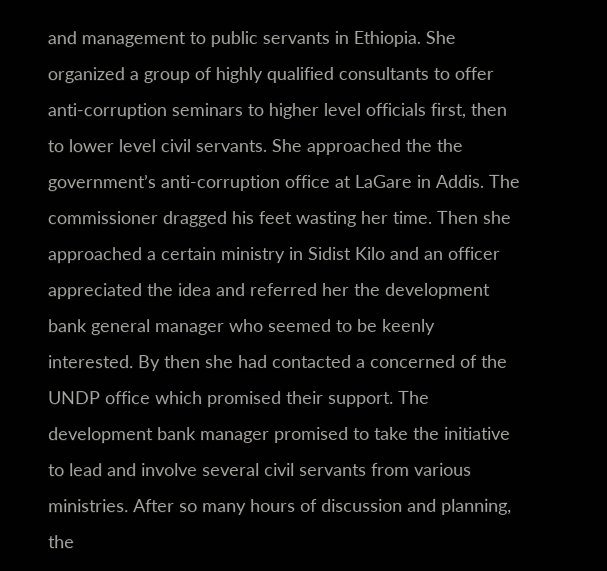and management to public servants in Ethiopia. She organized a group of highly qualified consultants to offer anti-corruption seminars to higher level officials first, then to lower level civil servants. She approached the the government’s anti-corruption office at LaGare in Addis. The commissioner dragged his feet wasting her time. Then she approached a certain ministry in Sidist Kilo and an officer appreciated the idea and referred her the development bank general manager who seemed to be keenly interested. By then she had contacted a concerned of the UNDP office which promised their support. The development bank manager promised to take the initiative to lead and involve several civil servants from various ministries. After so many hours of discussion and planning, the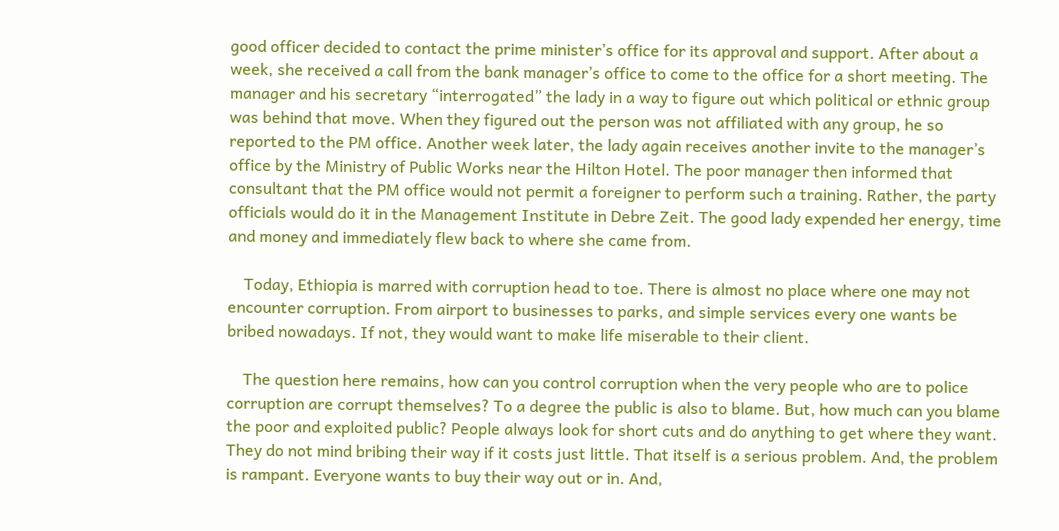good officer decided to contact the prime minister’s office for its approval and support. After about a week, she received a call from the bank manager’s office to come to the office for a short meeting. The manager and his secretary “interrogated” the lady in a way to figure out which political or ethnic group was behind that move. When they figured out the person was not affiliated with any group, he so reported to the PM office. Another week later, the lady again receives another invite to the manager’s office by the Ministry of Public Works near the Hilton Hotel. The poor manager then informed that consultant that the PM office would not permit a foreigner to perform such a training. Rather, the party officials would do it in the Management Institute in Debre Zeit. The good lady expended her energy, time and money and immediately flew back to where she came from.

    Today, Ethiopia is marred with corruption head to toe. There is almost no place where one may not encounter corruption. From airport to businesses to parks, and simple services every one wants be bribed nowadays. If not, they would want to make life miserable to their client.

    The question here remains, how can you control corruption when the very people who are to police corruption are corrupt themselves? To a degree the public is also to blame. But, how much can you blame the poor and exploited public? People always look for short cuts and do anything to get where they want. They do not mind bribing their way if it costs just little. That itself is a serious problem. And, the problem is rampant. Everyone wants to buy their way out or in. And,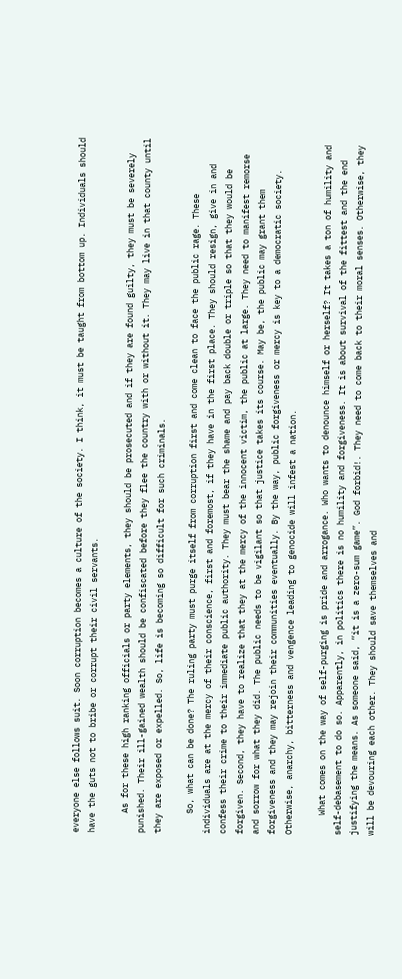everyone else follows suit. Soon corruption becomes a culture of the society. I think, it must be taught from bottom up. Individuals should have the guts not to bribe or corrupt their civil servants.

    As for these high ranking officials or party elements, they should be prosecuted and if they are found guilty, they must be severely punished. Their ill-gained wealth should be confiscated before they flee the country with or without it. They may live in that county until they are exposed or expelled. So, life is becoming so difficult for such criminals.

    So, what can be done? The ruling party must purge itself from corruption first and come clean to face the public rage. These individuals are at the mercy of their conscience, first and foremost, if they have in the first place. They should resign, give in and confess their crime to their immediate public authority. They must bear the shame and pay back double or triple so that they would be forgiven. Second, they have to realize that they at the mercy of the innocent victim, the public at large. They need to manifest remorse and sorrow for what they did. The public needs to be vigilant so that justice takes its course. May be, the public may grant them forgiveness and they may rejoin their communities eventually. By the way, public forgiveness or mercy is key to a democratic society. Otherwise, anarchy, bitterness and vengence leading to genocide will infest a nation.

    What comes on the way of self-purging is pride and arrogance. Who wants to denounce himself or herself? It takes a ton of humility and self-debasement to do so. Apparently, in politics there is no humility and forgiveness. It is about survival of the fittest and the end justifying the means. As someone said, “it is a zero-sum game”. God forbid!. They need to come back to their moral senses. Otherwise, they will be devouring each other. They should save themselves and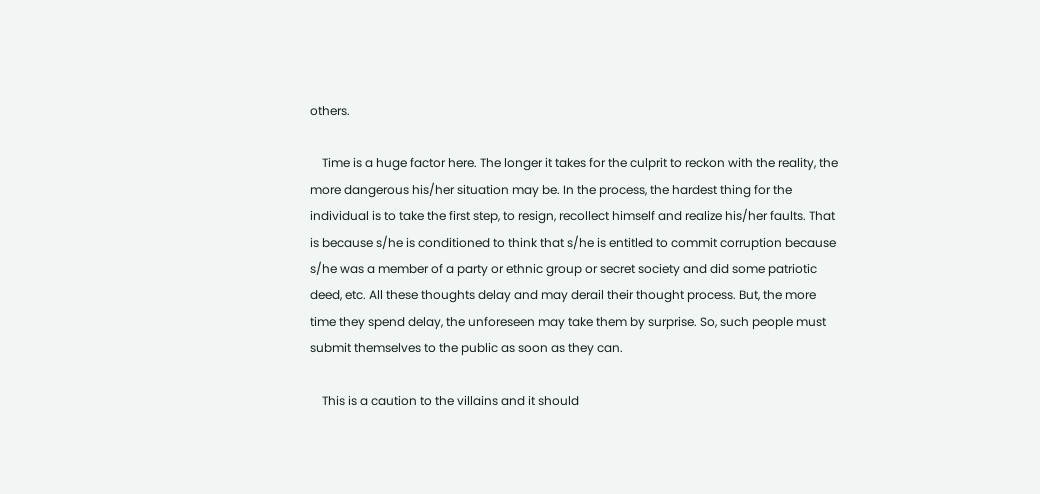others.

    Time is a huge factor here. The longer it takes for the culprit to reckon with the reality, the more dangerous his/her situation may be. In the process, the hardest thing for the individual is to take the first step, to resign, recollect himself and realize his/her faults. That is because s/he is conditioned to think that s/he is entitled to commit corruption because s/he was a member of a party or ethnic group or secret society and did some patriotic deed, etc. All these thoughts delay and may derail their thought process. But, the more time they spend delay, the unforeseen may take them by surprise. So, such people must submit themselves to the public as soon as they can.

    This is a caution to the villains and it should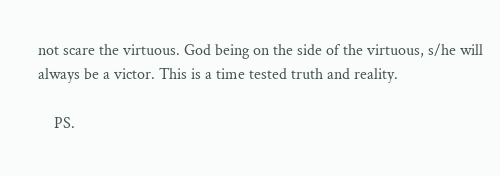not scare the virtuous. God being on the side of the virtuous, s/he will always be a victor. This is a time tested truth and reality.

    PS.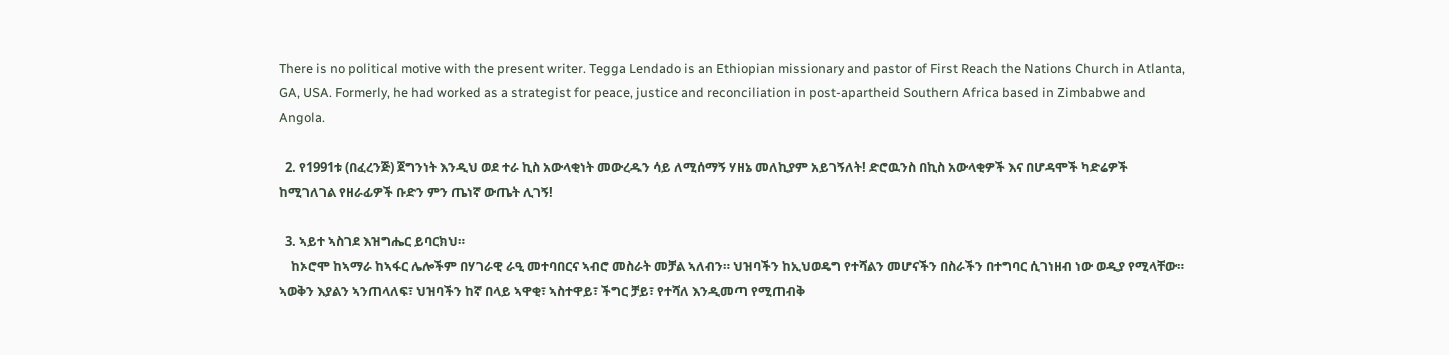There is no political motive with the present writer. Tegga Lendado is an Ethiopian missionary and pastor of First Reach the Nations Church in Atlanta, GA, USA. Formerly, he had worked as a strategist for peace, justice and reconciliation in post-apartheid Southern Africa based in Zimbabwe and Angola.

  2. የ1991ቱ (በፈረንጅ) ጀግንነት እንዲህ ወደ ተራ ኪስ አውላቂነት መውረዱን ሳይ ለሚሰማኝ ሃዘኔ መለኪያም አይገኝለት! ድሮዉንስ በኪስ አውላቂዎች እና በሆዳሞች ካድሬዎች ከሚገለገል የዘራፊዎች ቡድን ምን ጤነኛ ውጤት ሊገኝ!

  3. ኣይተ ኣስገደ እዝግሔር ይባርክህ።
    ከኦሮሞ ከኣማራ ከኣፋር ሌሎችም በሃገራዊ ራዒ መተባበርና ኣብሮ መስራት መቻል ኣለብን። ህዝባችን ከኢህወዴግ የተሻልን መሆናችን በስራችን በተግባር ሲገነዘብ ነው ወዲያ የሚላቸው። ኣወቅን እያልን ኣንጠላለፍ፣ ህዝባችን ከኛ በላይ ኣዋቂ፣ ኣስተዋይ፣ ችግር ቻይ፣ የተሻለ እንዲመጣ የሚጠብቅ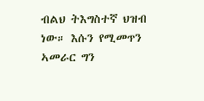ብልህ ትእግስተኛ ህዝብ ነው። እሱን የሚመጥን ኣመራር ግን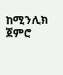ከሚንሊክ ጀምሮ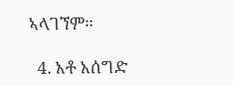ኣላገኘም።

  4. አቶ አሰግድ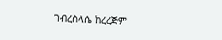ገብረስላሴ ከረረጅም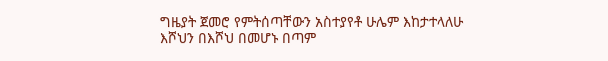ግዜያት ጀመሮ የምትሰጣቸውን አስተያየቶ ሁሌም እከታተላለሁ እሾህን በእሾህ በመሆኑ በጣም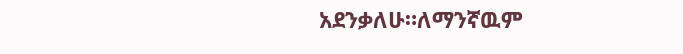አደንቃለሁ።ለማንኛዉም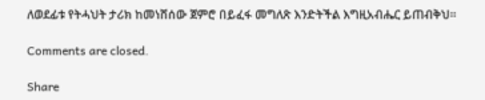ለወደፊቱ የትሓህት ታሪክ ከመነሸሰው ጀምሮ በይፈፋ መግለጽ እንድትችል እግዚአብሔር ይጠብቅህ።

Comments are closed.

Share